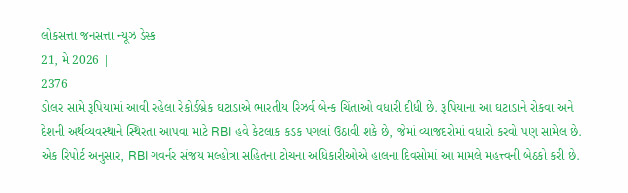લોકસત્તા જનસત્તા ન્યૂઝ ડેસ્ક
21, મે 2026 |
2376
ડોલર સામે રૂપિયામાં આવી રહેલા રેકોર્ડબ્રેક ઘટાડાએ ભારતીય રિઝર્વ બેન્ક ચિંતાઓ વધારી દીધી છે. રૂપિયાના આ ઘટાડાને રોકવા અને દેશની અર્થવ્યવસ્થાને સ્થિરતા આપવા માટે RBI હવે કેટલાક કડક પગલાં ઉઠાવી શકે છે, જેમાં વ્યાજદરોમાં વધારો કરવો પણ સામેલ છે. એક રિપોર્ટ અનુસાર, RBI ગવર્નર સંજય મલ્હોત્રા સહિતના ટોચના અધિકારીઓએ હાલના દિવસોમાં આ મામલે મહત્ત્વની બેઠકો કરી છે.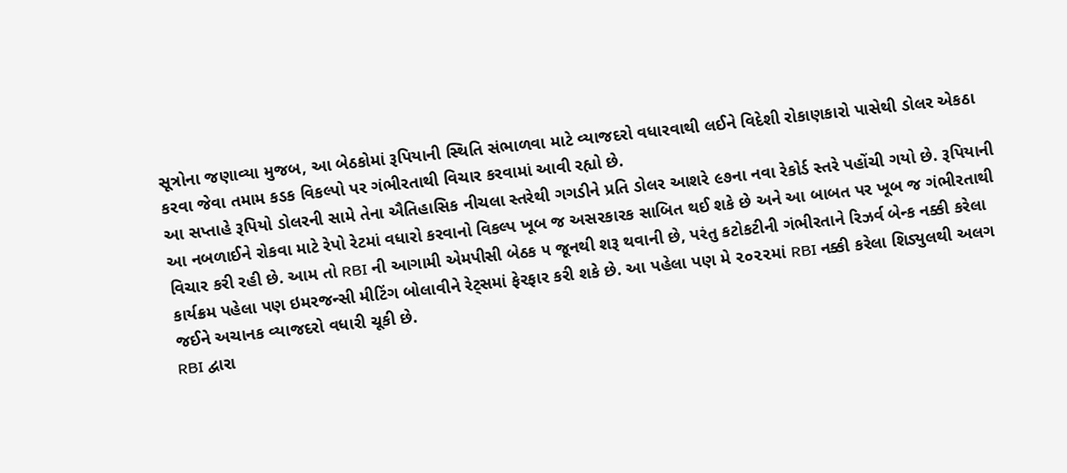સૂત્રોના જણાવ્યા મુજબ, આ બેઠકોમાં રૂપિયાની સ્થિતિ સંભાળવા માટે વ્યાજદરો વધારવાથી લઈને વિદેશી રોકાણકારો પાસેથી ડોલર એકઠા કરવા જેવા તમામ કડક વિકલ્પો પર ગંભીરતાથી વિચાર કરવામાં આવી રહ્યો છે.
આ સપ્તાહે રૂપિયો ડોલરની સામે તેના ઐતિહાસિક નીચલા સ્તરેથી ગગડીને પ્રતિ ડોલર આશરે ૯૭ના નવા રેકોર્ડ સ્તરે પહોંચી ગયો છે. રૂપિયાની આ નબળાઈને રોકવા માટે રેપો રેટમાં વધારો કરવાનો વિકલ્પ ખૂબ જ અસરકારક સાબિત થઈ શકે છે અને આ બાબત પર ખૂબ જ ગંભીરતાથી વિચાર કરી રહી છે. આમ તો RBI ની આગામી એમપીસી બેઠક ૫ જૂનથી શરૂ થવાની છે, પરંતુ કટોકટીની ગંભીરતાને રિઝર્વ બેન્ક નક્કી કરેલા કાર્યક્રમ પહેલા પણ ઇમરજન્સી મીટિંગ બોલાવીને રેટ્સમાં ફેરફાર કરી શકે છે. આ પહેલા પણ મે ૨૦૨૨માં RBI નક્કી કરેલા શિડ્યુલથી અલગ જઈને અચાનક વ્યાજદરો વધારી ચૂકી છે.
RBI દ્વારા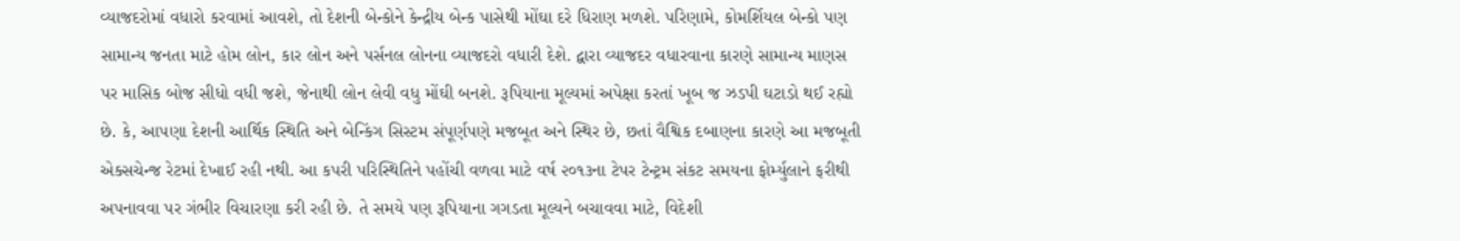વ્યાજદરોમાં વધારો કરવામાં આવશે, તો દેશની બેન્કોને કેન્દ્રીય બેન્ક પાસેથી મોંઘા દરે ધિરાણ મળશે. પરિણામે, કોમર્શિયલ બેન્કો પણ સામાન્ય જનતા માટે હોમ લોન, કાર લોન અને પર્સનલ લોનના વ્યાજદરો વધારી દેશે. દ્વારા વ્યાજદર વધારવાના કારણે સામાન્ય માણસ પર માસિક બોજ સીધો વધી જશે, જેનાથી લોન લેવી વધુ મોંઘી બનશે. રૂપિયાના મૂલ્યમાં અપેક્ષા કરતાં ખૂબ જ ઝડપી ઘટાડો થઈ રહ્યો છે. કે, આપણા દેશની આર્થિક સ્થિતિ અને બેન્કિંગ સિસ્ટમ સંપૂર્ણપણે મજબૂત અને સ્થિર છે, છતાં વૈશ્વિક દબાણના કારણે આ મજબૂતી એક્સચેન્જ રેટમાં દેખાઈ રહી નથી. આ કપરી પરિસ્થિતિને પહોંચી વળવા માટે વર્ષ ૨૦૧૩ના ટેપર ટેન્ટ્રમ સંકટ સમયના ફોર્મ્યુલાને ફરીથી અપનાવવા પર ગંભીર વિચારણા કરી રહી છે. તે સમયે પણ રૂપિયાના ગગડતા મૂલ્યને બચાવવા માટે, વિદેશી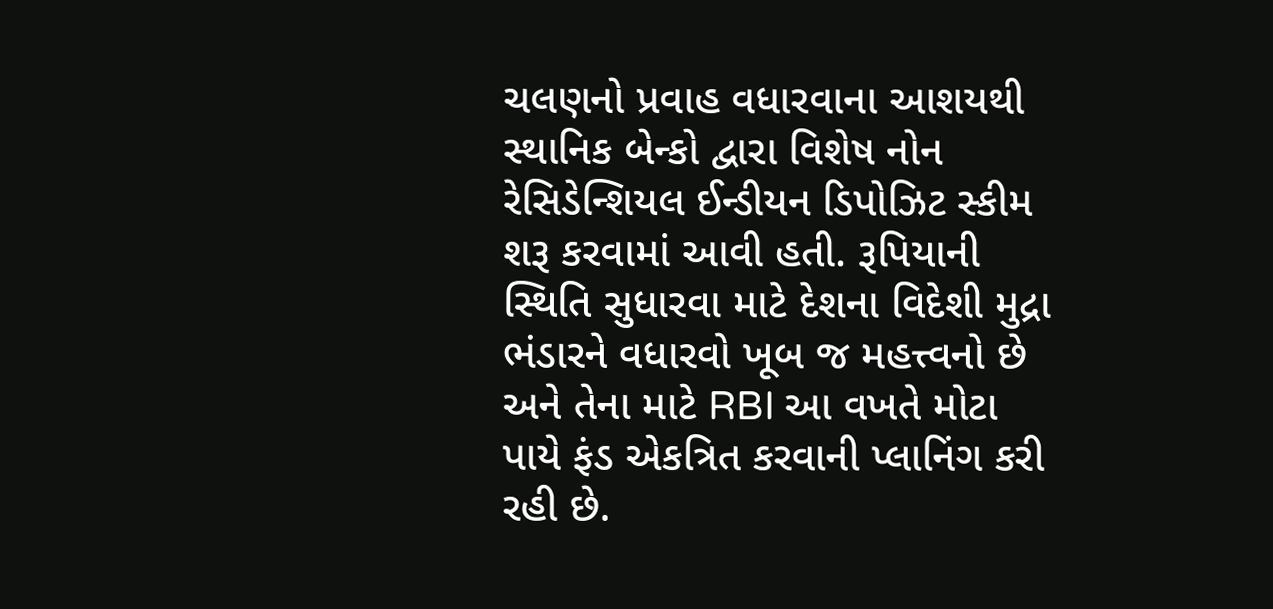ચલણનો પ્રવાહ વધારવાના આશયથી સ્થાનિક બેન્કો દ્વારા વિશેષ નોન રેસિડેન્શિયલ ઈન્ડીયન ડિપોઝિટ સ્કીમ શરૂ કરવામાં આવી હતી. રૂપિયાની સ્થિતિ સુધારવા માટે દેશના વિદેશી મુદ્રા ભંડારને વધારવો ખૂબ જ મહત્ત્વનો છે અને તેના માટે RBI આ વખતે મોટા પાયે ફંડ એકત્રિત કરવાની પ્લાનિંગ કરી રહી છે.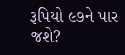રૂપિયો ૯૭ને પાર જશે?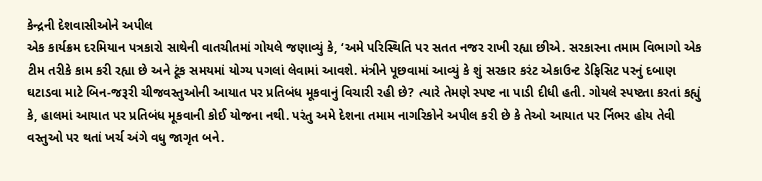કેન્દ્રની દેશવાસીઓને અપીલ
એક કાર્યક્રમ દરમિયાન પત્રકારો સાથેની વાતચીતમાં ગોયલે જણાવ્યું કે, ‘અમે પરિસ્થિતિ પર સતત નજર રાખી રહ્યા છીએ. સરકારના તમામ વિભાગો એક ટીમ તરીકે કામ કરી રહ્યા છે અને ટૂંક સમયમાં યોગ્ય પગલાં લેવામાં આવશે. મંત્રીને પૂછવામાં આવ્યું કે શું સરકાર કરંટ એકાઉન્ટ ડેફિસિટ પરનું દબાણ ઘટાડવા માટે બિન-જરૂરી ચીજવસ્તુઓની આયાત પર પ્રતિબંધ મૂકવાનું વિચારી રહી છે? ત્યારે તેમણે સ્પષ્ટ ના પાડી દીધી હતી. ગોયલે સ્પષ્ટતા કરતાં કહ્યું કે, હાલમાં આયાત પર પ્રતિબંધ મૂકવાની કોઈ યોજના નથી. પરંતુ અમે દેશના તમામ નાગરિકોને અપીલ કરી છે કે તેઓ આયાત પર ર્નિભર હોય તેવી વસ્તુઓ પર થતાં ખર્ચ અંગે વધુ જાગૃત બને.